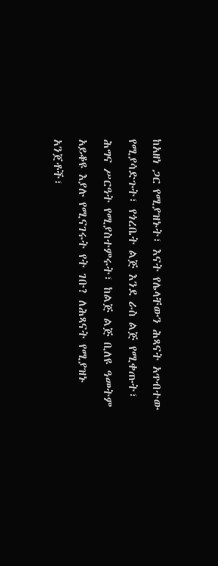ከአዘነ ጋር የሚያዝኑት፣ እናት የሌላቸውን ሕጻናት አጥብተው የሚያሳድጉት፣ የጎረቤት ልጅ እንደ ራስ ልጅ የሚቀጡት፣ ሕግና ሥርዓት የሚያስተምሩት፣ ከልጅ ልጅ ቢለዩ ዓመትም አይቆዩ እያሉ የሚናገሩት የት ገቡ? ለሕጻናት የሚያዝኑ አንጀቶች፣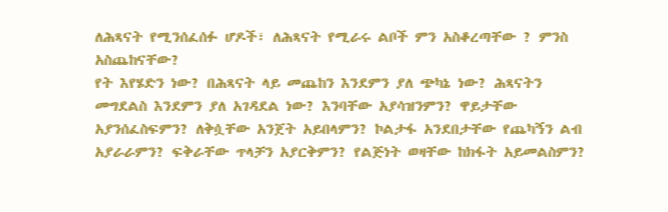ለሕጻናት የሚንሰፈሰፉ ሆዶች፣ ለሕጻናት የሚራሩ ልቦች ምን አስቆረጣቸው ? ምንስ አስጨከናቸው?
የት እየሄድን ነው? በሕጻናት ላይ መጨከን እንደምን ያለ ጭካኔ ነው? ሕጻናትን መግደልስ እንደምን ያለ አገዳደል ነው? እንባቸው አያሳዝንምን? ዋይታቸው አያንሰፈስፍምን? ለቅሷቸው አንጀት አይበላምን? ኮልታፋ አንደበታቸው የጨካኝን ልብ አያራራምን? ፍቅራቸው ጥላቻን አያርቅምን? የልጅነት ወዛቸው ከክፋት አይመልስምን?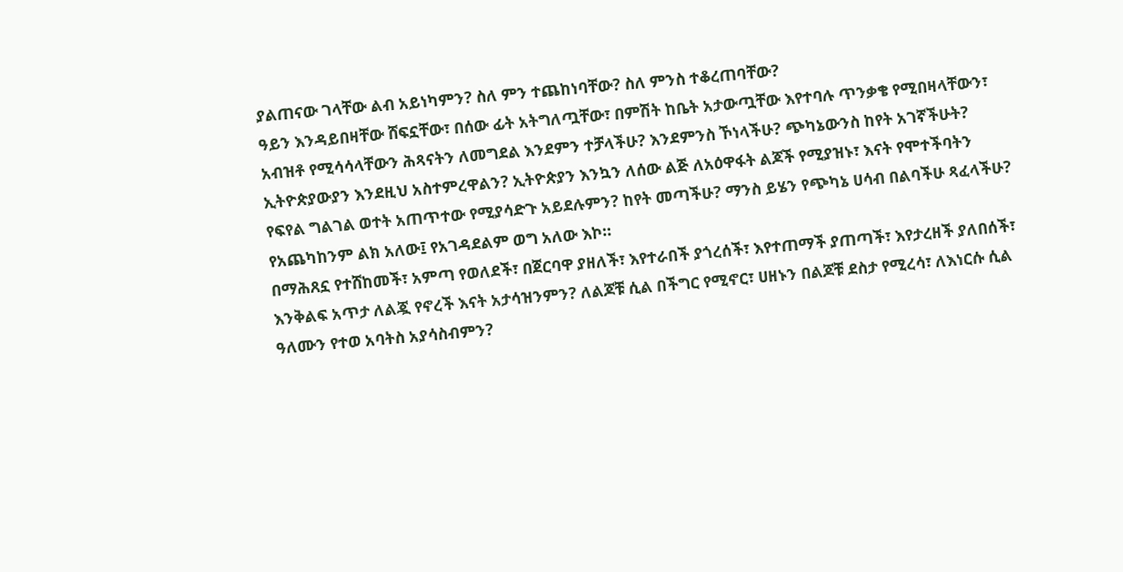ያልጠናው ገላቸው ልብ አይነካምን? ስለ ምን ተጨከነባቸው? ስለ ምንስ ተቆረጠባቸው?
ዓይን እንዳይበዛቸው ሸፍኗቸው፣ በሰው ፊት አትግለጧቸው፣ በምሽት ከቤት አታውጧቸው እየተባሉ ጥንቃቄ የሚበዛላቸውን፣ አብዝቶ የሚሳሳላቸውን ሕጻናትን ለመግደል እንደምን ተቻላችሁ? እንደምንስ ኾነላችሁ? ጭካኔውንስ ከየት አገኛችሁት?
ኢትዮጵያውያን እንደዚህ አስተምረዋልን? ኢትዮጵያን እንኳን ለሰው ልጅ ለአዕዋፋት ልጆች የሚያዝኑ፣ እናት የሞተችባትን የፍየል ግልገል ወተት አጠጥተው የሚያሳድጉ አይደሉምን? ከየት መጣችሁ? ማንስ ይሄን የጭካኔ ሀሳብ በልባችሁ ጻፈላችሁ? የአጨካከንም ልክ አለው፤ የአገዳደልም ወግ አለው እኮ።
በማሕጸኗ የተሸከመች፣ አምጣ የወለደች፣ በጀርባዋ ያዘለች፣ እየተራበች ያጎረሰች፣ እየተጠማች ያጠጣች፣ እየታረዘች ያለበሰች፣ እንቅልፍ አጥታ ለልጇ የኖረች እናት አታሳዝንምን? ለልጆቹ ሲል በችግር የሚኖር፣ ሀዘኑን በልጆቹ ደስታ የሚረሳ፣ ለእነርሱ ሲል ዓለሙን የተወ አባትስ አያሳስብምን?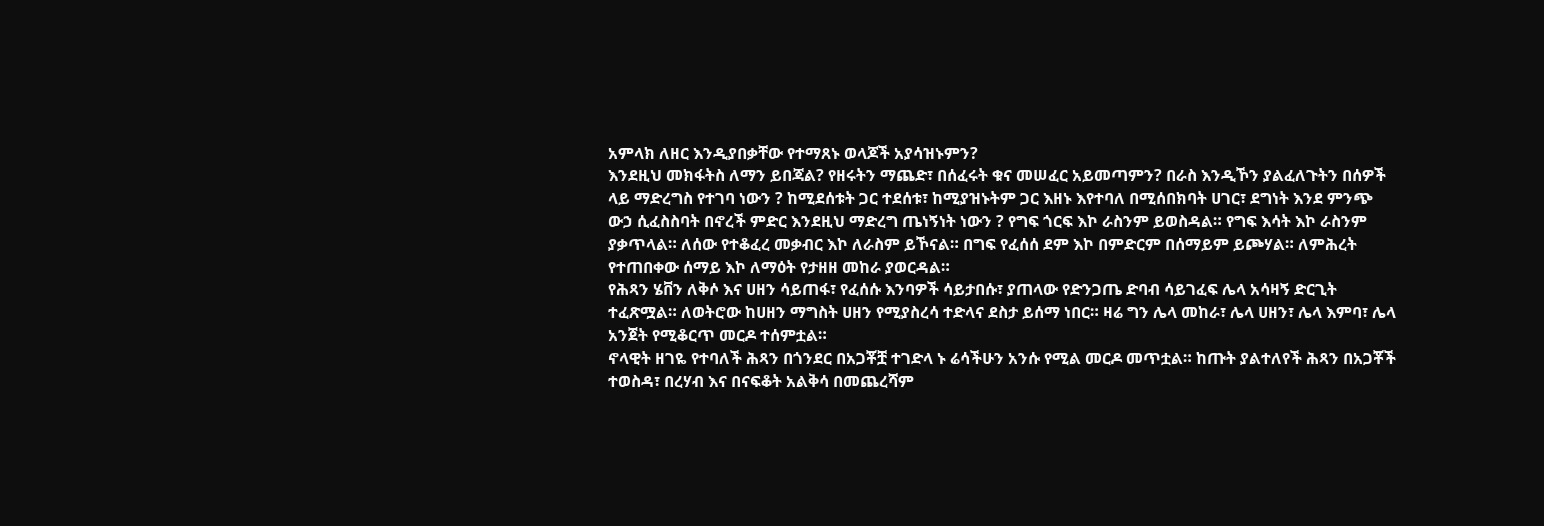አምላክ ለዘር እንዲያበቃቸው የተማጸኑ ወላጆች አያሳዝኑምን?
እንደዚህ መክፋትስ ለማን ይበጃል? የዘሩትን ማጨድ፣ በሰፈሩት ቁና መሠፈር አይመጣምን? በራስ እንዲኾን ያልፈለጉትን በሰዎች ላይ ማድረግስ የተገባ ነውን ? ከሚደሰቱት ጋር ተደሰቱ፣ ከሚያዝኑትም ጋር እዘኑ እየተባለ በሚሰበክባት ሀገር፣ ደግነት እንደ ምንጭ ውኃ ሲፈስስባት በኖረች ምድር እንደዚህ ማድረግ ጤነኝነት ነውን ? የግፍ ጎርፍ እኮ ራስንም ይወስዳል። የግፍ እሳት እኮ ራስንም ያቃጥላል። ለሰው የተቆፈረ መቃብር እኮ ለራስም ይኾናል። በግፍ የፈሰሰ ደም እኮ በምድርም በሰማይም ይጮሃል። ለምሕረት የተጠበቀው ሰማይ እኮ ለማዕት የታዘዘ መከራ ያወርዳል።
የሕጻን ሄቨን ለቅሶ እና ሀዘን ሳይጠፋ፣ የፈሰሱ እንባዎች ሳይታበሱ፣ ያጠላው የድንጋጤ ድባብ ሳይገፈፍ ሌላ አሳዛኝ ድርጊት ተፈጽሟል። ለወትሮው ከሀዘን ማግስት ሀዘን የሚያስረሳ ተድላና ደስታ ይሰማ ነበር። ዛሬ ግን ሌላ መከራ፣ ሌላ ሀዘን፣ ሌላ እምባ፣ ሌላ አንጀት የሚቆርጥ መርዶ ተሰምቷል።
ኖላዊት ዘገዬ የተባለች ሕጻን በጎንደር በአጋቾቿ ተገድላ ኑ ሬሳችሁን አንሱ የሚል መርዶ መጥቷል። ከጡት ያልተለየች ሕጻን በአጋቾች ተወስዳ፣ በረሃብ እና በናፍቆት አልቅሳ በመጨረሻም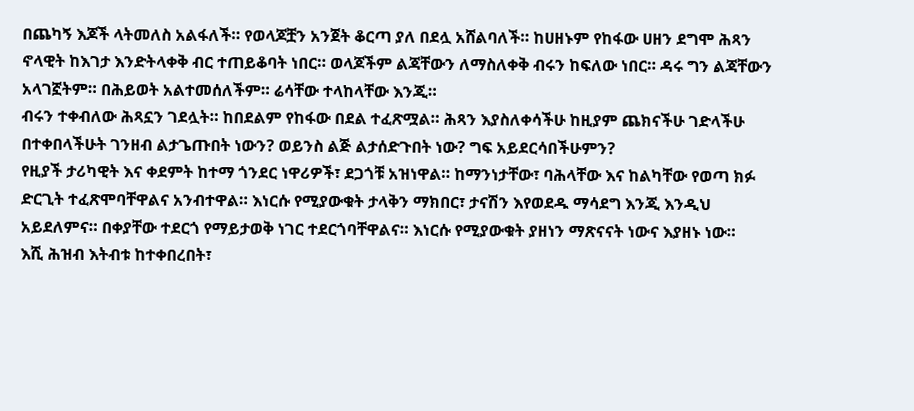በጨካኝ እጆች ላትመለስ አልፋለች። የወላጆቿን አንጀት ቆርጣ ያለ በደሏ አሸልባለች። ከሀዘኑም የከፋው ሀዘን ደግሞ ሕጻን ኖላዊት ከእገታ እንድትላቀቅ ብር ተጠይቆባት ነበር። ወላጆችም ልጃቸውን ለማስለቀቅ ብሩን ከፍለው ነበር። ዳሩ ግን ልጃቸውን አላገኟትም። በሕይወት አልተመሰለችም። ሬሳቸው ተላከላቸው እንጂ።
ብሩን ተቀብለው ሕጻኗን ገደሏት። ከበደልም የከፋው በደል ተፈጽሟል። ሕጻን እያስለቀሳችሁ ከዚያም ጨክናችሁ ገድላችሁ በተቀበላችሁት ገንዘብ ልታጌጡበት ነውን? ወይንስ ልጅ ልታሰድጉበት ነው? ግፍ አይደርሳበችሁምን?
የዚያች ታሪካዊት እና ቀደምት ከተማ ጎንደር ነዋሪዎች፣ ደጋጎቹ አዝነዋል። ከማንነታቸው፣ ባሕላቸው እና ከልካቸው የወጣ ክፉ ድርጊት ተፈጽሞባቸዋልና አንብተዋል። እነርሱ የሚያውቁት ታላቅን ማክበር፣ ታናሽን እየወደዱ ማሳደግ እንጂ እንዲህ አይደለምና። በቀያቸው ተደርጎ የማይታወቅ ነገር ተደርጎባቸዋልና። እነርሱ የሚያውቁት ያዘነን ማጽናናት ነውና እያዘኑ ነው።
እሺ ሕዝብ እትብቱ ከተቀበረበት፣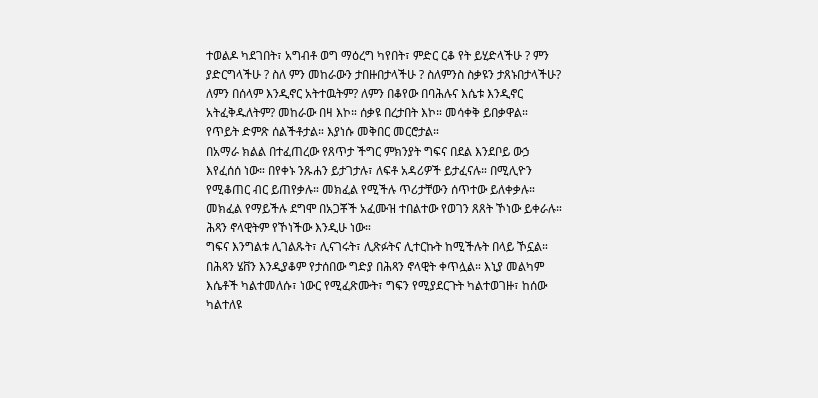ተወልዶ ካደገበት፣ አግብቶ ወግ ማዕረግ ካየበት፣ ምድር ርቆ የት ይሂድላችሁ ? ምን ያድርግላችሁ ? ስለ ምን መከራውን ታበዙበታላችሁ ? ስለምንስ ስቃዩን ታጸኑበታላችሁ? ለምን በሰላም እንዲኖር አትተዉትም? ለምን በቆየው በባሕሉና እሴቱ እንዲኖር አትፈቅዱለትም? መከራው በዛ እኮ። ሰቃዩ በረታበት እኮ። መሳቀቅ ይበቃዋል። የጥይት ድምጽ ሰልችቶታል። እያነሱ መቅበር መርሮታል።
በአማራ ክልል በተፈጠረው የጸጥታ ችግር ምክንያት ግፍና በደል እንደቦይ ውኃ እየፈሰሰ ነው። በየቀኑ ንጹሐን ይታገታሉ፣ ለፍቶ አዳሪዎች ይታፈናሉ። በሚሊዮን የሚቆጠር ብር ይጠየቃሉ። መክፈል የሚችሉ ጥሪታቸውን ሰጥተው ይለቀቃሉ። መክፈል የማይችሉ ደግሞ በአጋቾች አፈሙዝ ተበልተው የወገን ጸጸት ኾነው ይቀራሉ። ሕጻን ኖላዊትም የኾነችው እንዲሁ ነው።
ግፍና እንግልቱ ሊገልጹት፣ ሊናገሩት፣ ሊጽፉትና ሊተርኩት ከሚችሉት በላይ ኾኗል። በሕጻን ሄቨን እንዲያቆም የታሰበው ግድያ በሕጻን ኖላዊት ቀጥሏል። እኒያ መልካም እሴቶች ካልተመለሱ፣ ነውር የሚፈጽሙት፣ ግፍን የሚያደርጉት ካልተወገዙ፣ ከሰው ካልተለዩ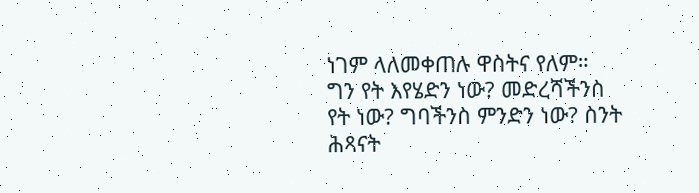ነገም ላለመቀጠሉ ዋስትና የለም።
ግን የት እየሄድን ነው? መድረሻችንስ የት ነው? ግባችንስ ምንድን ነው? ስንት ሕጻናት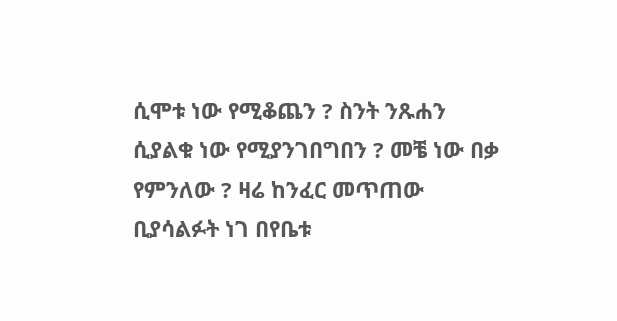ሲሞቱ ነው የሚቆጨን ? ስንት ንጹሐን ሲያልቁ ነው የሚያንገበግበን ? መቼ ነው በቃ የምንለው ? ዛሬ ከንፈር መጥጠው ቢያሳልፉት ነገ በየቤቱ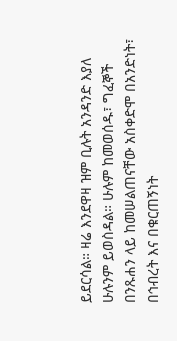ይደርሳል። ዛሬ እንደዋዛ ዝም ቢሉት አንዳንድ እያለ ሁሉንም ይወስዳል። ሁሉም ከመወሰዱ፣ ግፈኞች በንጹሐን ላይ ከመሠልጠናቸው አስቀድሞ በአንድነት፣ በኅብረት እና በቁርጠኝነት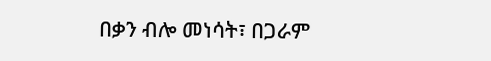በቃን ብሎ መነሳት፣ በጋራም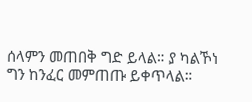ሰላምን መጠበቅ ግድ ይላል። ያ ካልኾነ ግን ከንፈር መምጠጡ ይቀጥላል።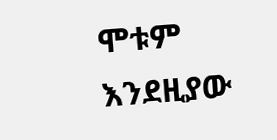ሞቱም እንደዚያው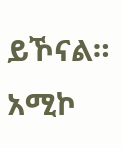ይኾናል።
አሚኮ